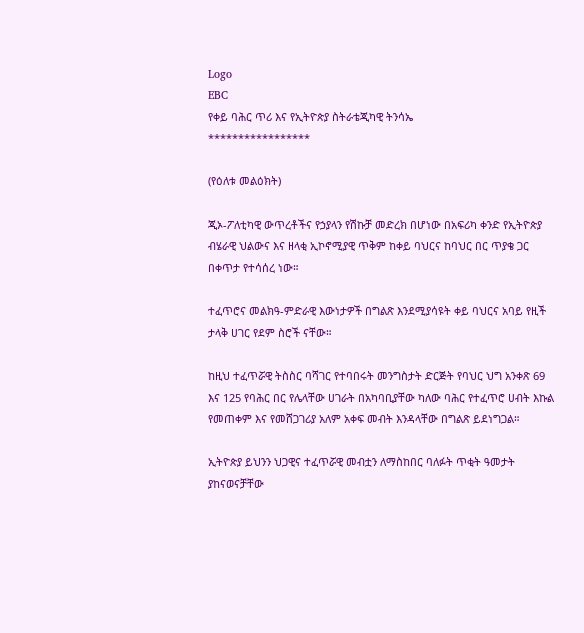Logo
EBC
የቀይ ባሕር ጥሪ እና የኢትዮጵያ ስትራቴጂካዊ ትንሳኤ
*****************

(የዕለቱ መልዕክት)

ጂኦ-ፖለቲካዊ ውጥረቶችና የኃያላን የሽኩቻ መድረክ በሆነው በአፍሪካ ቀንድ የኢትዮጵያ ብሄራዊ ህልውና እና ዘላቂ ኢኮኖሚያዊ ጥቅም ከቀይ ባህርና ከባህር በር ጥያቄ ጋር በቀጥታ የተሳሰረ ነው።

ተፈጥሮና መልክዓ-ምድራዊ እውነታዎች በግልጽ እንደሚያሳዩት ቀይ ባህርና አባይ የዚች ታላቅ ሀገር የደም ስሮች ናቸው።

ከዚህ ተፈጥሯዊ ትስስር ባሻገር የተባበሩት መንግስታት ድርጅት የባህር ህግ አንቀጽ 69 እና 125 የባሕር በር የሌላቸው ሀገራት በአካባቢያቸው ካለው ባሕር የተፈጥሮ ሀብት እኩል የመጠቀም እና የመሸጋገሪያ አለም አቀፍ መብት እንዳላቸው በግልጽ ይደነግጋል።

ኢትዮጵያ ይህንን ህጋዊና ተፈጥሯዊ መብቷን ለማስከበር ባለፉት ጥቂት ዓመታት ያከናወናቻቸው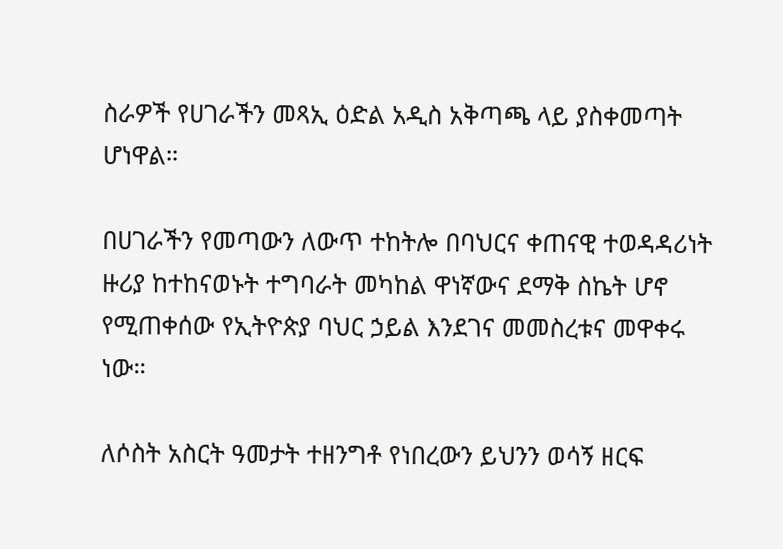ስራዎች የሀገራችን መጻኢ ዕድል አዲስ አቅጣጫ ላይ ያስቀመጣት ሆነዋል።

በሀገራችን የመጣውን ለውጥ ተከትሎ በባህርና ቀጠናዊ ተወዳዳሪነት ዙሪያ ከተከናወኑት ተግባራት መካከል ዋነኛውና ደማቅ ስኬት ሆኖ የሚጠቀሰው የኢትዮጵያ ባህር ኃይል እንደገና መመስረቱና መዋቀሩ ነው።

ለሶስት አስርት ዓመታት ተዘንግቶ የነበረውን ይህንን ወሳኝ ዘርፍ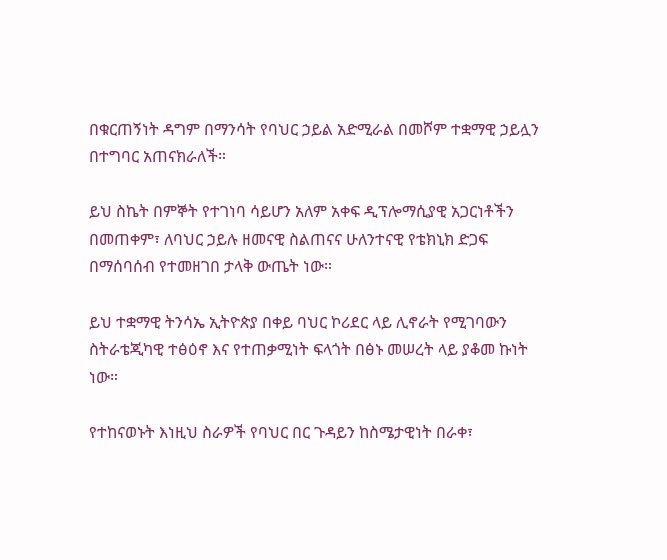በቁርጠኝነት ዳግም በማንሳት የባህር ኃይል አድሚራል በመሾም ተቋማዊ ኃይሏን በተግባር አጠናክራለች።

ይህ ስኬት በምኞት የተገነባ ሳይሆን አለም አቀፍ ዲፕሎማሲያዊ አጋርነቶችን በመጠቀም፣ ለባህር ኃይሉ ዘመናዊ ስልጠናና ሁለንተናዊ የቴክኒክ ድጋፍ በማሰባሰብ የተመዘገበ ታላቅ ውጤት ነው።

ይህ ተቋማዊ ትንሳኤ ኢትዮጵያ በቀይ ባህር ኮሪደር ላይ ሊኖራት የሚገባውን ስትራቴጂካዊ ተፅዕኖ እና የተጠቃሚነት ፍላጎት በፅኑ መሠረት ላይ ያቆመ ኩነት ነው።

የተከናወኑት እነዚህ ስራዎች የባህር በር ጉዳይን ከስሜታዊነት በራቀ፣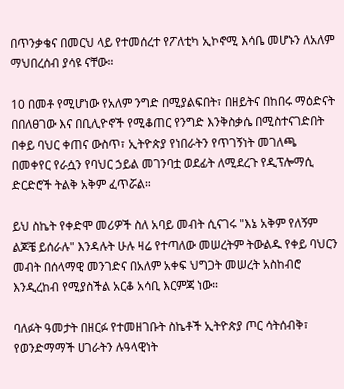በጥንቃቄና በመርህ ላይ የተመሰረተ የፖለቲካ ኢኮኖሚ እሳቤ መሆኑን ለአለም ማህበረሰብ ያሳዩ ናቸው።

10 በመቶ የሚሆነው የአለም ንግድ በሚያልፍበት፣ በዘይትና በከበሩ ማዕድናት በበለፀገው እና በቢሊዮኖች የሚቆጠር የንግድ እንቅስቃሴ በሚስተናገድበት በቀይ ባህር ቀጠና ውስጥ፣ ኢትዮጵያ የነበራትን የጥገኝነት መገለጫ በመቀየር የራሷን የባህር ኃይል መገንባቷ ወደፊት ለሚደረጉ የዲፕሎማሲ ድርድሮች ትልቅ አቅም ፈጥሯል።

ይህ ስኬት የቀድሞ መሪዎች ስለ አባይ መብት ሲናገሩ "እኔ አቅም የለኝም ልጆቼ ይሰራሉ" እንዳሉት ሁሉ ዛሬ የተጣለው መሠረትም ትውልዱ የቀይ ባህርን መብት በሰላማዊ መንገድና በአለም አቀፍ ህግጋት መሠረት አስከብሮ እንዲረከብ የሚያስችል አርቆ አሳቢ እርምጃ ነው።

ባለፉት ዓመታት በዘርፉ የተመዘገቡት ስኬቶች ኢትዮጵያ ጦር ሳትሰብቅ፣ የወንድማማች ሀገራትን ሉዓላዊነት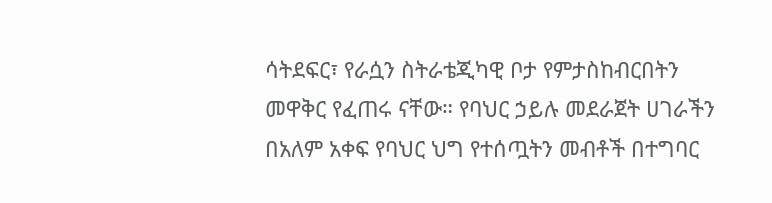ሳትደፍር፣ የራሷን ስትራቴጂካዊ ቦታ የምታስከብርበትን መዋቅር የፈጠሩ ናቸው። የባህር ኃይሉ መደራጀት ሀገራችን በአለም አቀፍ የባህር ህግ የተሰጧትን መብቶች በተግባር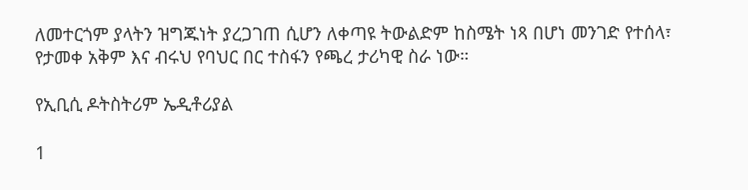ለመተርጎም ያላትን ዝግጁነት ያረጋገጠ ሲሆን ለቀጣዩ ትውልድም ከስሜት ነጻ በሆነ መንገድ የተሰላ፣ የታመቀ አቅም እና ብሩህ የባህር በር ተስፋን የጫረ ታሪካዊ ስራ ነው።

የኢቢሲ ዶትስትሪም ኤዲቶሪያል

1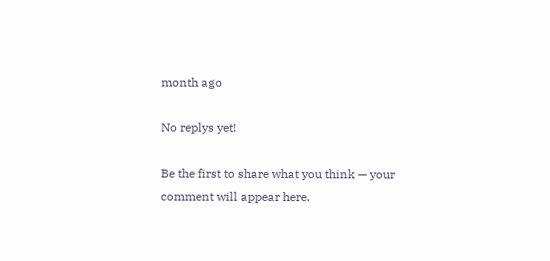month ago

No replys yet!

Be the first to share what you think — your comment will appear here.